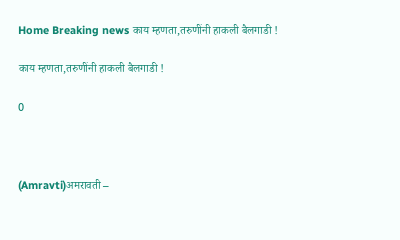Home Breaking news काय म्हणता,तरुणींनी हाकली बैलगाडी !

काय म्हणता,तरुणींनी हाकली बैलगाडी !

0



(Amravti)अमरावती –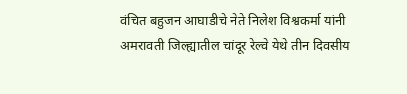वंचित बहुजन आघाडीचे नेते निलेश विश्वकर्मा यांनी अमरावती जिल्ह्यातील चांदूर रेल्वे येथे तीन दिवसीय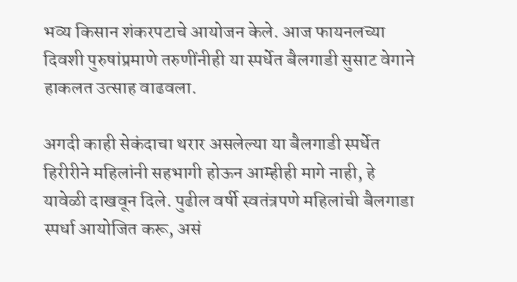भव्य किसान शंकरपटाचे आयोजन केले. आज फायनलच्या दिवशी पुरुषांप्रमाणे तरुणींनीही या स्पर्धेत बैलगाडी सुसाट वेगाने हाकलत उत्साह वाढवला.

अगदी काही सेकंदाचा थरार असलेल्या या बैलगाडी स्पर्धेत हिरीरीने महिलांनी सहभागी होऊन आम्हीही मागे नाही, हे यावेळी दाखवून दिले. पुढील वर्षी स्वतंत्रपणे महिलांची बैलगाडा स्पर्धा आयोजित करू, असं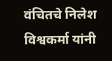वंचितचे निलेश विश्वकर्मा यांनी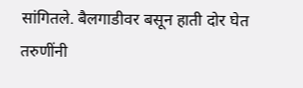सांगितले. बैलगाडीवर बसून हाती दोर घेत तरुणींनी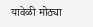यावेळी मोठ्या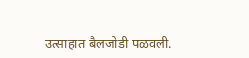उत्साहात बैलजोडी पळवली.